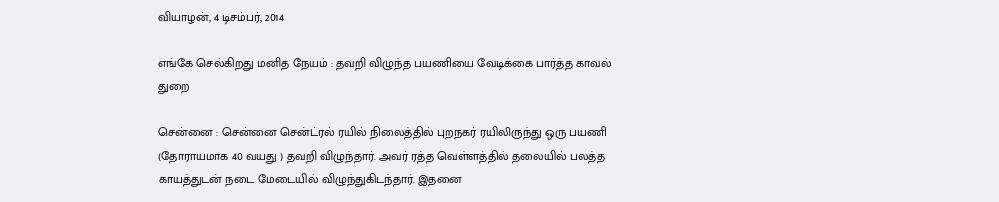வியாழன், 4 டிசம்பர், 2014

எங்கே செல்கிறது மனித நேயம் : தவறி விழுந்த பயணியை வேடிக்கை பார்த்த காவல் துறை

சென்னை : சென்னை சென்ட்ரல் ரயில் நிலைத்தில் புறநகர் ரயிலிருந்து ஒரு பயணி (தோராயமாக 40 வயது ) தவறி விழுந்தார். அவர் ரத்த வெள்ளத்தில் தலையில் பலத்த காயத்துடன் நடை மேடையில் விழுந்துகிடந்தார். இதனை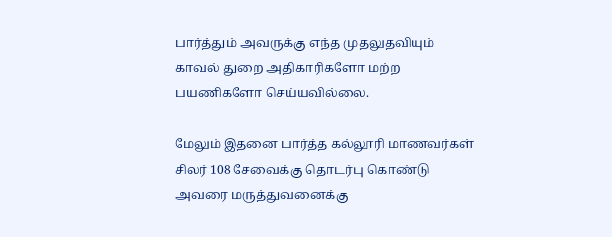பார்த்தும் அவருக்கு எந்த முதலுதவியும் காவல் துறை அதிகாரிகளோ மற்ற பயணிகளோ செய்யவில்லை.

மேலும் இதனை பார்த்த கல்லூரி மாணவர்கள் சிலர் 108 சேவைக்கு தொடர்பு கொண்டு அவரை மருத்துவனைக்கு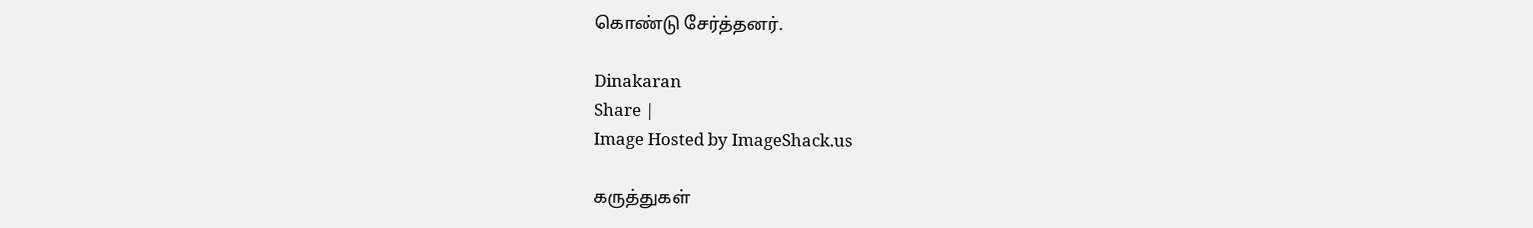கொண்டு சேர்த்தனர்.

Dinakaran
Share |
Image Hosted by ImageShack.us

கருத்துகள்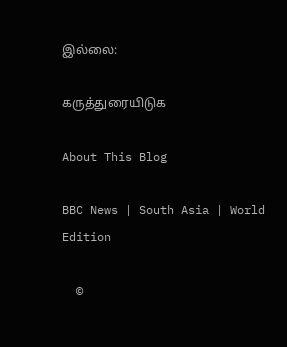இல்லை:

கருத்துரையிடுக

About This Blog

BBC News | South Asia | World Edition

  ©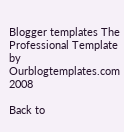Blogger templates The Professional Template by Ourblogtemplates.com 2008

Back to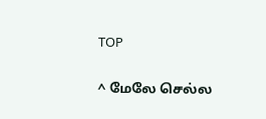TOP

^ மேலே செல்ல